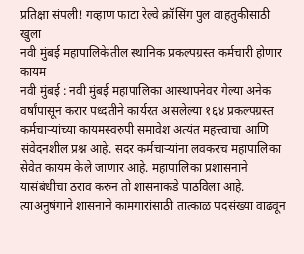प्रतिक्षा संपली! गव्हाण फाटा रेल्वे क्रॉसिंग पुल वाहतुकीसाठी खुला
नवी मुंबई महापालिकेतील स्थानिक प्रकल्पग्रस्त कर्मचारी होणार कायम
नवी मुंबई : नवी मुंबई महापालिका आस्थापनेवर गेल्या अनेक वर्षांपासून करार पध्दतीने कार्यरत असलेल्या १६४ प्रकल्पग्रस्त कर्मचाऱ्यांच्या कायमस्वरुपी समावेश अत्यंत महत्त्वाचा आणि संवेदनशील प्रश्न आहे. सदर कर्मचाऱ्यांना लवकरच महापालिका सेवेत कायम केले जाणार आहे. महापालिका प्रशासनाने यासंबंधीचा ठराव करुन तो शासनाकडे पाठविला आहे. त्याअनुषंगाने शासनाने कामगारांसाठी तात्काळ पदसंख्या वाढवून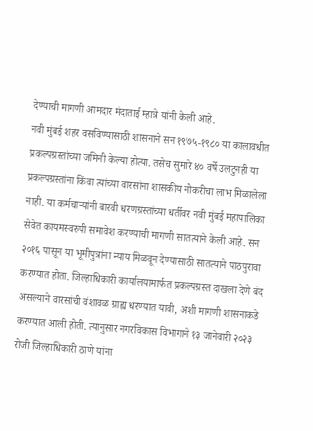देण्याची मागणी आमदार मंदाताई म्हात्रे यांनी केली आहे.
नवी मुंबई शहर वसविण्यासाठी शासनाने सन १९७५-१९८० या कालावधीत प्रकल्पग्रस्तांच्या जमिनी केल्या होत्या. तसेच सुमारे ४० वर्षे उलटुनही या प्रकल्पग्रस्तांना किंवा त्यांच्या वारसांना शासकीय नोकरीचा लाभ मिळालेला नाही. या कर्मचाऱ्यांनी बारवी धरणग्रस्तांच्या धर्तीवर नवी मुंबई महापालिका सेवेत कायमस्वरुपी समावेश करण्याची मागणी सातत्याने केली आहे. सन २०१६ पासून या भूमीपुत्रांना न्याय मिळवून देण्यासाठी सातत्याने पाठपुरावा करण्यात होता. जिल्हाधिकारी कार्यालयामार्फत प्रकल्पग्रस्त दाखला देणे बंद असल्याने वारसांची वंशावळ ग्राह्य धरण्यात यावी, अशी मागणी शासनाकडे करण्यात आली होती. त्यानुसार नगरविकास विभागाने १३ जानेवारी २०२३ रोजी जिल्हाधिकारी ठाणे यांना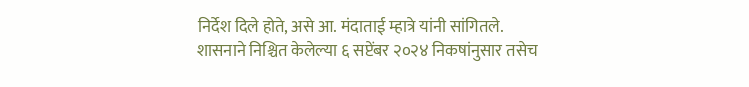निर्देश दिले होते, असे आ. मंदाताई म्हात्रे यांनी सांगितले.
शासनाने निश्चित केलेल्या ६ सप्टेंबर २०२४ निकषांनुसार तसेच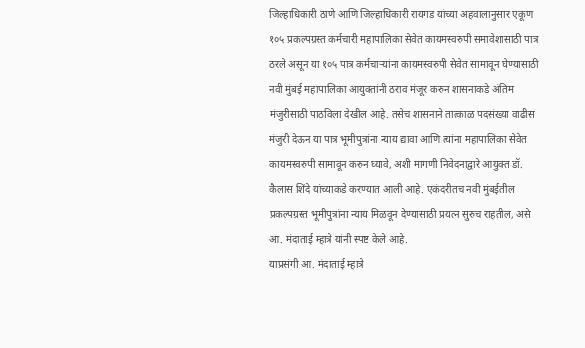जिल्हाधिकारी ठाणे आणि जिल्हाधिकारी रायगड यांच्या अहवालानुसार एकूण १०५ प्रकल्पग्रस्त कर्मचारी महापालिका सेवेत कायमस्वरुपी समावेशासाठी पात्र ठरले असून या १०५ पात्र कर्मचाऱ्यांना कायमस्वरुपी सेवेत सामावून घेण्यासाठी नवी मुंबई महापालिका आयुक्तांनी ठराव मंजूर करुन शासनाकडे अंतिम मंजुरीसाठी पाठविला देखील आहे. तसेच शासनाने तात्काळ पदसंख्या वाढीस मंजुरी देऊन या पात्र भूमीपुत्रांना न्याय द्यावा आणि त्यांना महापालिका सेवेत कायमस्वरुपी सामावून करुन घ्यावे, अशी मागणी निवेदनाद्वारे आयुक्त डॉ. कैलास शिंदे यांच्याकडे करण्यात आली आहे. एकंदरीतच नवी मुंबईतील प्रकल्पग्रस्त भूमीपुत्रांना न्याय मिळवून देण्यासाठी प्रयत्न सुरुच राहतील, असे आ. मंदाताई म्हात्रे यांनी स्पष्ट केले आहे.
याप्रसंगी आ. मंदाताई म्हात्रे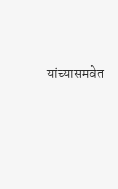यांच्यासमवेत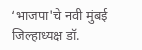‘भाजपा'चे नवी मुंबई जिल्हाध्यक्ष डॉ.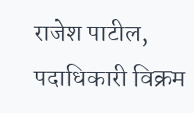राजेश पाटील, पदाधिकारी विक्रम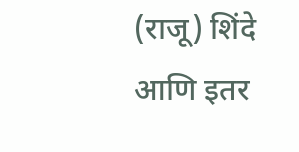(राजू) शिंदे आणि इतर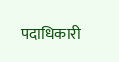पदाधिकारी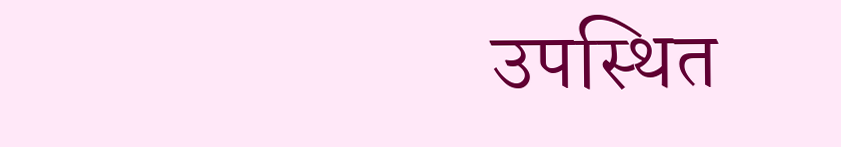उपस्थित